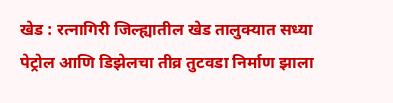खेड : रत्नागिरी जिल्ह्यातील खेड तालुक्यात सध्या पेट्रोल आणि डिझेलचा तीव्र तुटवडा निर्माण झाला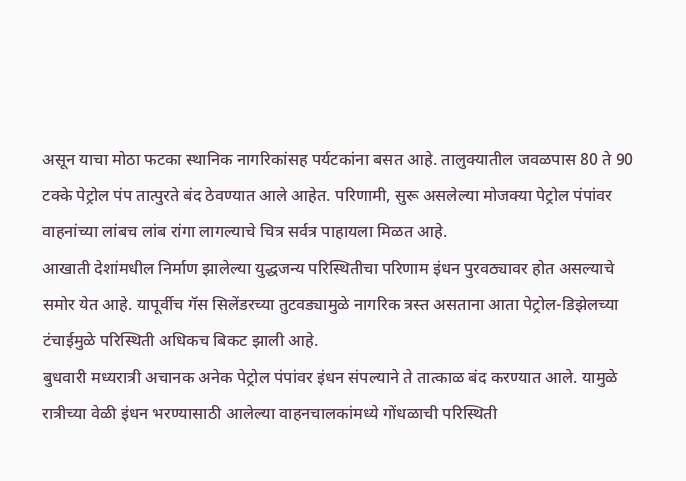असून याचा मोठा फटका स्थानिक नागरिकांसह पर्यटकांना बसत आहे. तालुक्यातील जवळपास 80 ते 90 टक्के पेट्रोल पंप तात्पुरते बंद ठेवण्यात आले आहेत. परिणामी, सुरू असलेल्या मोजक्या पेट्रोल पंपांवर वाहनांच्या लांबच लांब रांगा लागल्याचे चित्र सर्वत्र पाहायला मिळत आहे.
आखाती देशांमधील निर्माण झालेल्या युद्धजन्य परिस्थितीचा परिणाम इंधन पुरवठ्यावर होत असल्याचे समोर येत आहे. यापूर्वीच गॅस सिलेंडरच्या तुटवड्यामुळे नागरिक त्रस्त असताना आता पेट्रोल-डिझेलच्या टंचाईमुळे परिस्थिती अधिकच बिकट झाली आहे.
बुधवारी मध्यरात्री अचानक अनेक पेट्रोल पंपांवर इंधन संपल्याने ते तात्काळ बंद करण्यात आले. यामुळे रात्रीच्या वेळी इंधन भरण्यासाठी आलेल्या वाहनचालकांमध्ये गोंधळाची परिस्थिती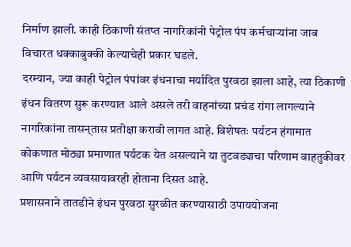निर्माण झाली. काही ठिकाणी संतप्त नागरिकांनी पेट्रोल पंप कर्मचाऱ्यांना जाब विचारत धक्काबुक्की केल्याचेही प्रकार घडले.
दरम्यान, ज्या काही पेट्रोल पंपांवर इंधनाचा मर्यादित पुरवठा झाला आहे, त्या ठिकाणी इंधन वितरण सुरू करण्यात आले असले तरी वाहनांच्या प्रचंड रांगा लागल्याने नागरिकांना तासन्‌तास प्रतीक्षा करावी लागत आहे. विशेषतः पर्यटन हंगामात कोकणात मोठ्या प्रमाणात पर्यटक येत असल्याने या तुटवड्याचा परिणाम वाहतुकीवर आणि पर्यटन व्यवसायावरही होताना दिसत आहे.
प्रशासनाने तातडीने इंधन पुरवठा सुरळीत करण्यासाठी उपाययोजना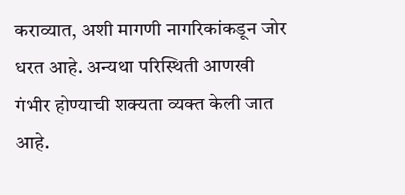कराव्यात, अशी मागणी नागरिकांकडून जोर धरत आहे. अन्यथा परिस्थिती आणखी गंभीर होण्याची शक्यता व्यक्त केली जात आहे.